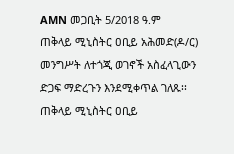AMN መጋቢት 5/2018 ዓ.ም
ጠቅላይ ሚኒስትር ዐቢይ አሕመድ(ዶ/ር) መንግሥት ለተጎጂ ወገኖች አስፈላጊውን ድጋፍ ማድረጉን እንደሚቀጥል ገለጹ፡፡
ጠቅላይ ሚኒስትር ዐቢይ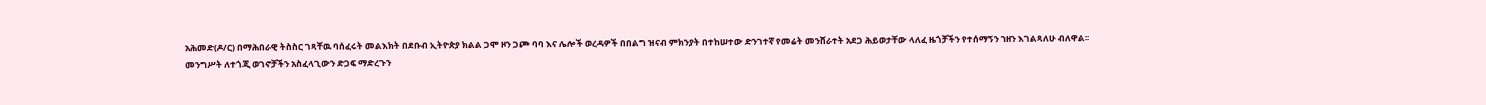አሕመድ(ዶ/ር) በማሕበራዊ ትስስር ገጻቸዉ ባሰፈሩት መልእክት በደቡብ ኢትዮጵያ ክልል ጋሞ ዞን ጋጮ ባባ እና ሌሎች ወረዳዎች በበልግ ዝናብ ምክንያት በተከሠተው ድንገተኛ የመሬት መንሸራተት አደጋ ሕይወታቸው ላለፈ ዜጎቻችን የተሰማኝን ኀዘን እገልጻለሁ ብለዋል፡፡
መንግሥት ለተጎጂ ወገኖቻችን አስፈላጊውን ድጋፍ ማድረጉን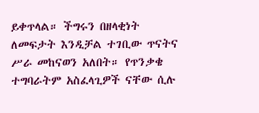ይቀጥላል። ችግሩን በዘላቂነት ለመፍታት እንዲቻል ተገቢው ጥናትና ሥራ መከናወን አለበት። የጥንቃቄ ተግባራትም አስፈላጊዎች ናቸው ሲሉ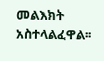መልእክት አስተላልፈዋል፡፡